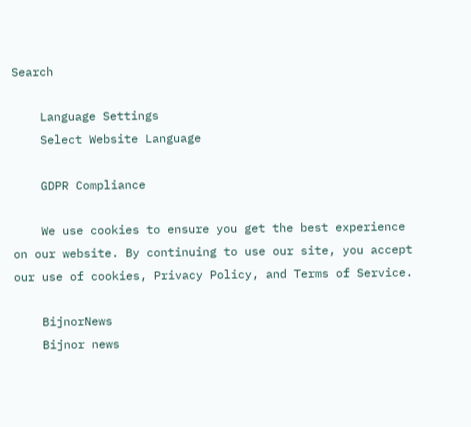Search

    Language Settings
    Select Website Language

    GDPR Compliance

    We use cookies to ensure you get the best experience on our website. By continuing to use our site, you accept our use of cookies, Privacy Policy, and Terms of Service.

    BijnorNews
    Bijnor news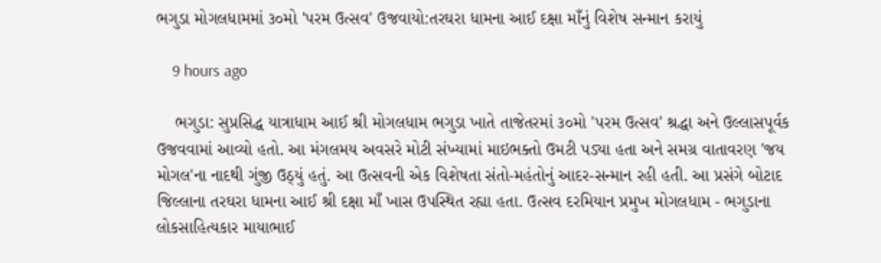ભગુડા મોગલધામમાં ૩૦મો 'પરમ ઉત્સવ' ઉજવાયો:તરઘરા ધામના આઈ દક્ષા માઁનું વિશેષ સન્માન કરાયું

    9 hours ago

    ભગુડા: સુપ્રસિદ્ધ યાત્રાધામ આઈ શ્રી મોગલધામ ભગુડા ખાતે તાજેતરમાં ૩૦મો 'પરમ ઉત્સવ' શ્રદ્ધા અને ઉલ્લાસપૂર્વક ઉજવવામાં આવ્યો હતો. આ મંગલમય અવસરે મોટી સંખ્યામાં માઇભક્તો ઉમટી પડ્યા હતા અને સમગ્ર વાતાવરણ 'જય મોગલ'ના નાદથી ગુંજી ઉઠ્યું હતું. આ ઉત્સવની એક વિશેષતા સંતો-મહંતોનું આદર-સન્માન રહી હતી. આ પ્રસંગે બોટાદ જિલ્લાના તરઘરા ધામના આઈ શ્રી દક્ષા માઁ ખાસ ઉપસ્થિત રહ્યા હતા. ઉત્સવ દરમિયાન પ્રમુખ મોગલધામ - ભગુડાના લોકસાહિત્યકાર માયાભાઈ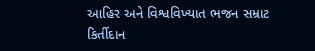આહિર અને વિશ્વવિખ્યાત ભજન સમ્રાટ કિર્તીદાન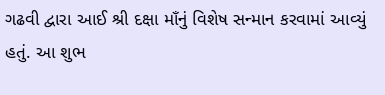ગઢવી દ્વારા આઈ શ્રી દક્ષા માઁનું વિશેષ સન્માન કરવામાં આવ્યું હતું. આ શુભ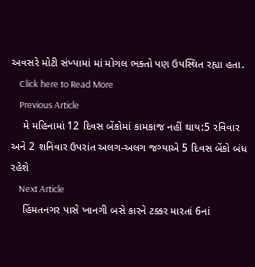અવસરે મોટી સંખ્યામાં માં મોગલ ભક્તો પણ ઉપસ્થિત રહ્યા હતા.
    Click here to Read More
    Previous Article
    મે મહિનામાં 12 દિવસ બેંકોમાં કામકાજ નહીં થાય:5 રવિવાર અને 2 શનિવાર ઉપરાંત અલગ-અલગ જગ્યાએ 5 દિવસ બેંકો બંધ રહેશે
    Next Article
    હિંમતનગર પાસે ખાનગી બસે કારને ટક્કર મારતાં 6નાં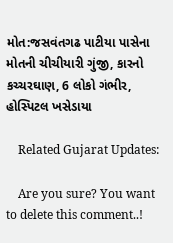મોત:જસવંતગઢ પાટીયા પાસેના મોતની ચીચીયારી ગુંજી, કારનો કચ્ચરઘાણ, 6 લોકો ગંભીર, હોસ્પિટલ ખસેડાયા

    Related Gujarat Updates:

    Are you sure? You want to delete this comment..!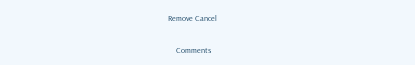Remove Cancel

    Comments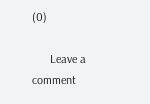(0)

      Leave a comment